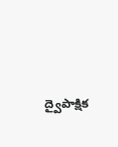ద్వైపాక్షిక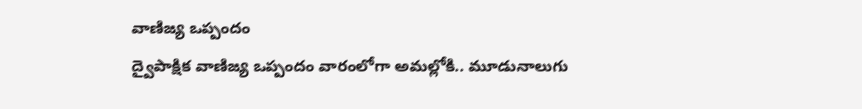వాణిజ్య ఒప్పందం
ద్వైపాక్షిక వాణిజ్య ఒప్పందం వారంలోగా అమల్లోకి.. మూడునాలుగు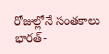రోజుల్లోనే సంతకాలు భారత్-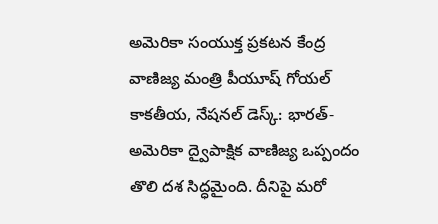అమెరికా సంయుక్త ప్రకటన కేంద్ర వాణిజ్య మంత్రి పీయూష్ గోయల్ కాకతీయ, నేషనల్ డెస్క్: భారత్-అమెరికా ద్వైపాక్షిక వాణిజ్య ఒప్పందం తొలి దశ సిద్ధమైంది. దీనిపై మరో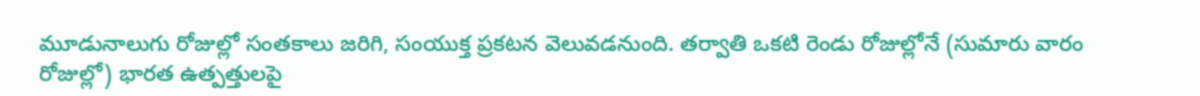మూడునాలుగు రోజుల్లో సంతకాలు జరిగి, సంయుక్త ప్రకటన వెలువడనుంది. తర్వాతి ఒకటి రెండు రోజుల్లోనే (సుమారు వారం రోజుల్లో) భారత ఉత్పత్తులపై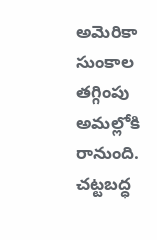అమెరికా సుంకాల తగ్గింపు అమల్లోకి రానుంది. చట్టబద్ధ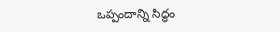ఒప్పందాన్ని సిద్ధం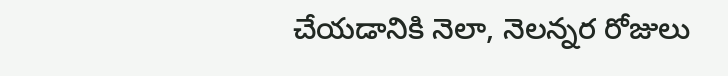చేయడానికి నెలా, నెలన్నర రోజులు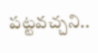పట్టవచ్చని..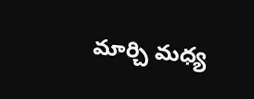మార్చి మధ్య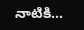నాటికి...